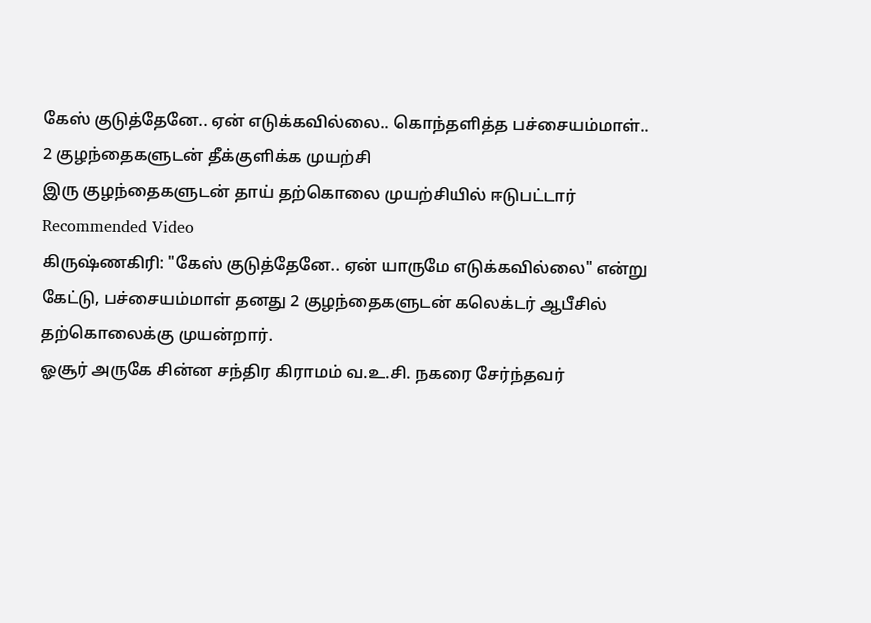கேஸ் குடுத்தேனே.. ஏன் எடுக்கவில்லை.. கொந்தளித்த பச்சையம்மாள்.. 2 குழந்தைகளுடன் தீக்குளிக்க முயற்சி
இரு குழந்தைகளுடன் தாய் தற்கொலை முயற்சியில் ஈடுபட்டார்
Recommended Video
கிருஷ்ணகிரி: "கேஸ் குடுத்தேனே.. ஏன் யாருமே எடுக்கவில்லை" என்று கேட்டு, பச்சையம்மாள் தனது 2 குழந்தைகளுடன் கலெக்டர் ஆபீசில் தற்கொலைக்கு முயன்றார்.
ஓசூர் அருகே சின்ன சந்திர கிராமம் வ.உ.சி. நகரை சேர்ந்தவர்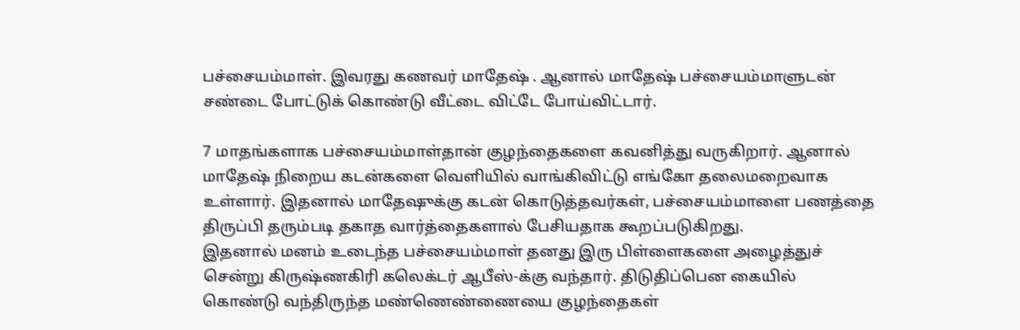பச்சையம்மாள். இவரது கணவர் மாதேஷ் . ஆனால் மாதேஷ் பச்சையம்மாளுடன் சண்டை போட்டுக் கொண்டு வீட்டை விட்டே போய்விட்டார்.

7 மாதங்களாக பச்சையம்மாள்தான் குழந்தைகளை கவனித்து வருகிறார். ஆனால் மாதேஷ் நிறைய கடன்களை வெளியில் வாங்கிவிட்டு எங்கோ தலைமறைவாக உள்ளார். இதனால் மாதேஷுக்கு கடன் கொடுத்தவர்கள், பச்சையம்மாளை பணத்தை திருப்பி தரும்படி தகாத வார்த்தைகளால் பேசியதாக கூறப்படுகிறது.
இதனால் மனம் உடைந்த பச்சையம்மாள் தனது இரு பிள்ளைகளை அழைத்துச் சென்று கிருஷ்ணகிரி கலெக்டர் ஆபீஸ்-க்கு வந்தார். திடுதிப்பென கையில் கொண்டு வந்திருந்த மண்ணெண்ணையை குழந்தைகள்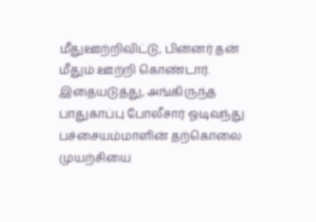மீதுஊற்றிவிட்டு, பின்னர் தன் மீதும் ஊற்றி கொண்டார்.
இதையடுத்து, அங்கிருந்த பாதுகாப்பு போலீசார் ஓடிவந்து பச்சையம்மாளின் தற்கொலை முயற்சியை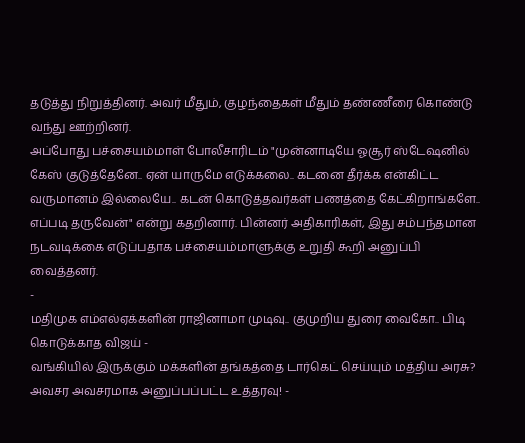தடுத்து நிறுத்தினர். அவர் மீதும், குழந்தைகள் மீதும் தண்ணீரை கொண்டு வந்து ஊற்றினர்.
அப்போது பச்சையம்மாள் போலீசாரிடம் "முன்னாடியே ஓசூர் ஸ்டேஷனில் கேஸ் குடுத்தேனே.. ஏன் யாருமே எடுக்கலை.. கடனை தீர்க்க என்கிட்ட வருமானம் இல்லையே.. கடன் கொடுத்தவர்கள் பணத்தை கேட்கிறாங்களே.. எப்படி தருவேன்" என்று கதறினார். பின்னர் அதிகாரிகள், இது சம்பந்தமான நடவடிக்கை எடுப்பதாக பச்சையம்மாளுக்கு உறுதி கூறி அனுப்பி வைத்தனர்.
-
மதிமுக எம்எல்ஏக்களின் ராஜினாமா முடிவு.. குமுறிய துரை வைகோ.. பிடி கொடுக்காத விஜய் -
வங்கியில் இருக்கும் மக்களின் தங்கத்தை டார்கெட் செய்யும் மத்திய அரசு? அவசர அவசரமாக அனுப்பப்பட்ட உத்தரவு! -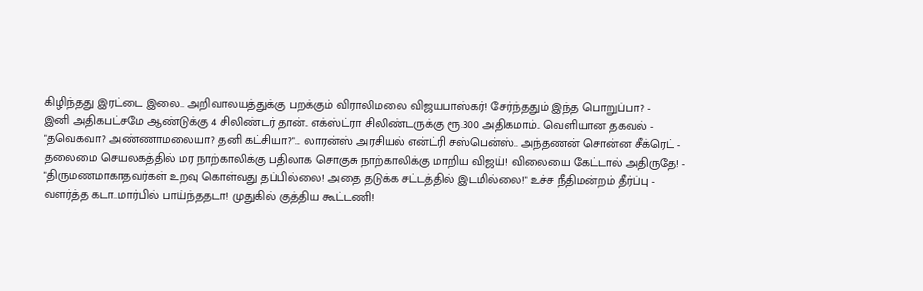கிழிந்தது இரட்டை இலை.. அறிவாலயத்துக்கு பறக்கும் விராலிமலை விஜயபாஸ்கர்! சேர்ந்ததும் இந்த பொறுப்பா? -
இனி அதிகபட்சமே ஆண்டுக்கு 4 சிலிண்டர் தான்.. எக்ஸ்ட்ரா சிலிண்டருக்கு ரூ.300 அதிகமாம்.. வெளியான தகவல் -
"தவெகவா? அண்ணாமலையா? தனி கட்சியா?"... லாரன்ஸ் அரசியல் என்ட்ரி சஸ்பென்ஸ்.. அந்தணன் சொன்ன சீக்ரெட் -
தலைமை செயலகத்தில் மர நாற்காலிக்கு பதிலாக சொகுசு நாற்காலிக்கு மாறிய விஜய்! விலையை கேட்டால் அதிருதே! -
"திருமணமாகாதவர்கள் உறவு கொள்வது தப்பில்லை! அதை தடுக்க சட்டத்தில் இடமில்லை!" உச்ச நீதிமன்றம் தீர்ப்பு -
வளர்த்த கடா..மார்பில் பாய்ந்ததடா! முதுகில் குத்திய கூட்டணி!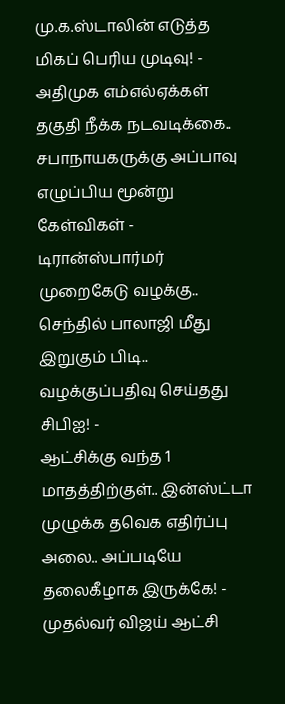மு.க.ஸ்டாலின் எடுத்த மிகப் பெரிய முடிவு! -
அதிமுக எம்எல்ஏக்கள் தகுதி நீக்க நடவடிக்கை.. சபாநாயகருக்கு அப்பாவு எழுப்பிய மூன்று கேள்விகள் -
டிரான்ஸ்பார்மர் முறைகேடு வழக்கு.. செந்தில் பாலாஜி மீது இறுகும் பிடி.. வழக்குப்பதிவு செய்தது சிபிஐ! -
ஆட்சிக்கு வந்த 1 மாதத்திற்குள்.. இன்ஸ்ட்டா முழுக்க தவெக எதிர்ப்பு அலை.. அப்படியே தலைகீழாக இருக்கே! -
முதல்வர் விஜய் ஆட்சி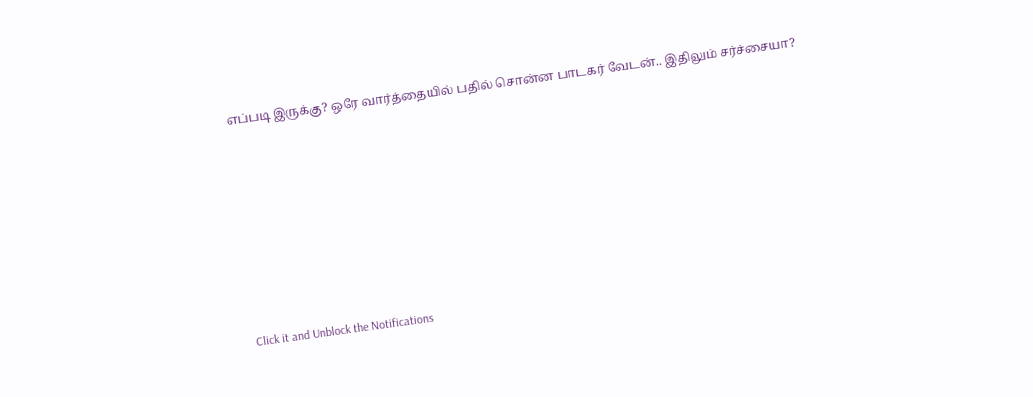எப்படி இருக்கு? ஒரே வார்த்தையில் பதில் சொன்ன பாடகர் வேடன்.. இதிலும் சர்ச்சையா?












Click it and Unblock the Notifications